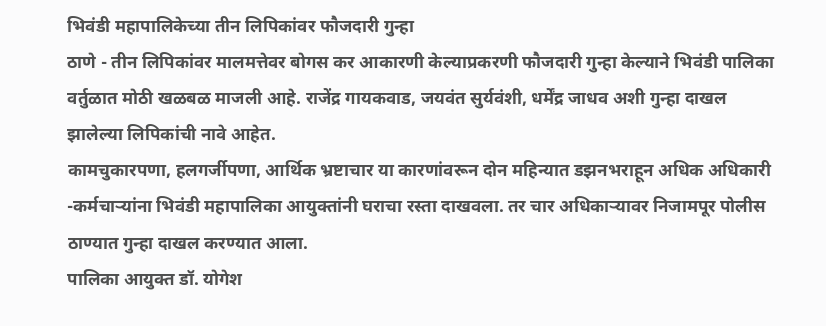भिवंडी महापालिकेच्या तीन लिपिकांवर फौजदारी गुन्हा
ठाणे - तीन लिपिकांवर मालमत्तेवर बोगस कर आकारणी केल्याप्रकरणी फौजदारी गुन्हा केल्याने भिवंडी पालिका वर्तुळात मोठी खळबळ माजली आहे. राजेंद्र गायकवाड, जयवंत सुर्यवंशी, धर्मेंद्र जाधव अशी गुन्हा दाखल झालेल्या लिपिकांची नावे आहेत.
कामचुकारपणा, हलगर्जीपणा, आर्थिक भ्रष्टाचार या कारणांवरून दोन महिन्यात डझनभराहून अधिक अधिकारी -कर्मचाऱ्यांना भिवंडी महापालिका आयुक्तांनी घराचा रस्ता दाखवला. तर चार अधिकाऱ्यावर निजामपूर पोलीस ठाण्यात गुन्हा दाखल करण्यात आला.
पालिका आयुक्त डॉ. योगेश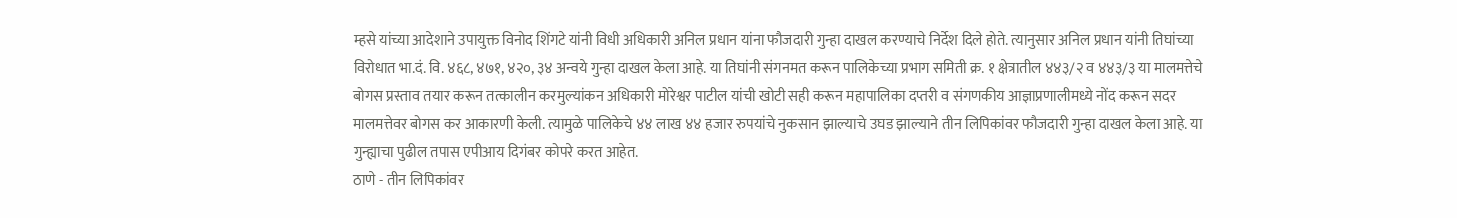म्हसे यांच्या आदेशाने उपायुक्त विनोद शिंगटे यांनी विधी अधिकारी अनिल प्रधान यांना फौजदारी गुन्हा दाखल करण्याचे निर्देश दिले होते. त्यानुसार अनिल प्रधान यांनी तिघांच्या विरोधात भा.दं. वि. ४६८, ४७१, ४२०, ३४ अन्वये गुन्हा दाखल केला आहे. या तिघांनी संगनमत करून पालिकेच्या प्रभाग समिती क्र. १ क्षेत्रातील ४४३/२ व ४४३/३ या मालमत्तेचे बोगस प्रस्ताव तयार करून तत्कालीन करमुल्यांकन अधिकारी मोरेश्वर पाटील यांची खोटी सही करून महापालिका दप्तरी व संगणकीय आज्ञाप्रणालीमध्ये नोंद करून सदर मालमत्तेवर बोगस कर आकारणी केली. त्यामुळे पालिकेचे ४४ लाख ४४ हजार रुपयांचे नुकसान झाल्याचे उघड झाल्याने तीन लिपिकांवर फौजदारी गुन्हा दाखल केला आहे. या गुन्ह्याचा पुढील तपास एपीआय दिगंबर कोपरे करत आहेत.
ठाणे - तीन लिपिकांवर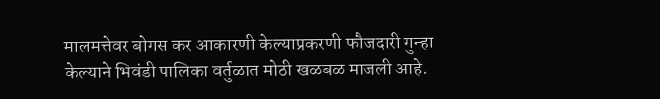मालमत्तेवर बोगस कर आकारणी केल्याप्रकरणी फौजदारी गुन्हा केल्याने भिवंडी पालिका वर्तुळात मोठी खळबळ माजली आहे.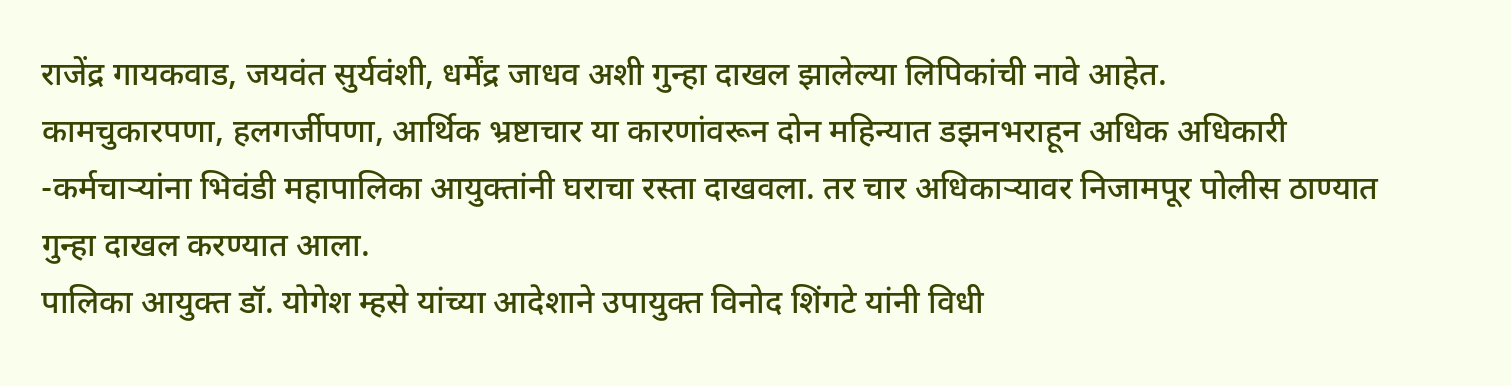राजेंद्र गायकवाड, जयवंत सुर्यवंशी, धर्मेंद्र जाधव अशी गुन्हा दाखल झालेल्या लिपिकांची नावे आहेत.
कामचुकारपणा, हलगर्जीपणा, आर्थिक भ्रष्टाचार या कारणांवरून दोन महिन्यात डझनभराहून अधिक अधिकारी -कर्मचाऱ्यांना भिवंडी महापालिका आयुक्तांनी घराचा रस्ता दाखवला. तर चार अधिकाऱ्यावर निजामपूर पोलीस ठाण्यात गुन्हा दाखल करण्यात आला.
पालिका आयुक्त डॉ. योगेश म्हसे यांच्या आदेशाने उपायुक्त विनोद शिंगटे यांनी विधी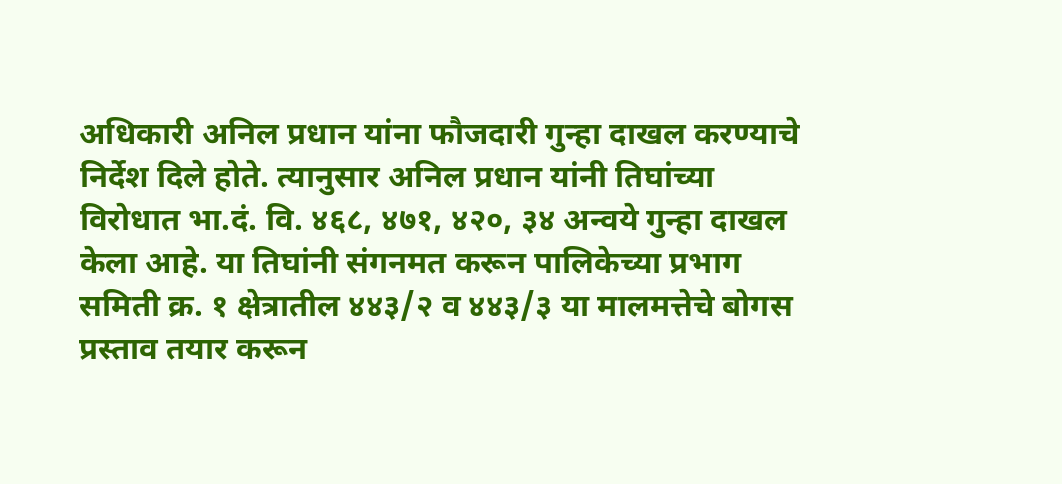अधिकारी अनिल प्रधान यांना फौजदारी गुन्हा दाखल करण्याचे निर्देश दिले होते. त्यानुसार अनिल प्रधान यांनी तिघांच्या विरोधात भा.दं. वि. ४६८, ४७१, ४२०, ३४ अन्वये गुन्हा दाखल केला आहे. या तिघांनी संगनमत करून पालिकेच्या प्रभाग समिती क्र. १ क्षेत्रातील ४४३/२ व ४४३/३ या मालमत्तेचे बोगस प्रस्ताव तयार करून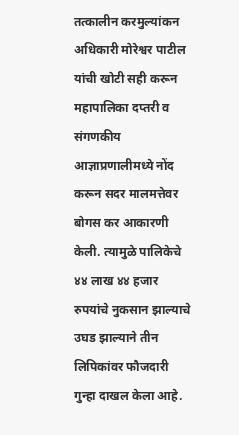तत्कालीन करमुल्यांकन अधिकारी मोरेश्वर पाटील यांची खोटी सही करून महापालिका दप्तरी व संगणकीय आज्ञाप्रणालीमध्ये नोंद करून सदर मालमत्तेवर बोगस कर आकारणी केली. त्यामुळे पालिकेचे ४४ लाख ४४ हजार रुपयांचे नुकसान झाल्याचे उघड झाल्याने तीन लिपिकांवर फौजदारी गुन्हा दाखल केला आहे.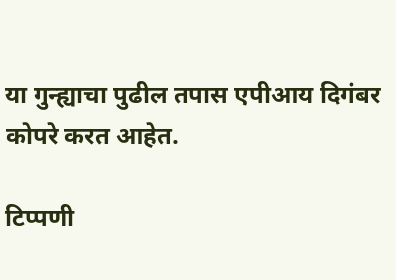या गुन्ह्याचा पुढील तपास एपीआय दिगंबर कोपरे करत आहेत.

टिप्पणी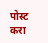पोस्ट करा